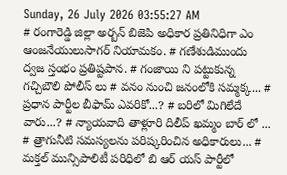Sunday, 26 July 2026 03:55:27 AM
# రంగారెడ్డి జిల్లా అర్బన్ బిజెపి అధికార ప్రతినిధిగా ఎం ఆంజనేయులుసాగర్ నియామకం. # గణేశుడిముందు ద్వజ స్తంభం ప్రతిష్టపాన. # గంజాయి ని పట్టుకున్న గచ్చిబౌలి పోలీస్ లు # వనం నుంచి జనంలోకి సమ్మక్క... # ప్రధాన పార్టీల బీఫామ్ ఎవరికో...? # బరిలో మిగిలేదే వారు...? # న్యాయవాది తాళ్లూరి దిలీప్ ఖమ్మం బార్ లో ... # త్రాగునీటి సమస్యలను పరిష్కరించిన అధికారులు... # మక్తల్ మున్సిపాలిటీ పరిధిలో బి ఆర్ యస్ పార్టీలో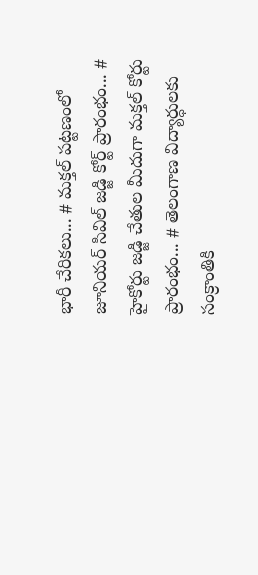భారీ చేరికలు... # మక్తల్ పట్టణంలో జూనియర్ సివిల్ జడ్జి కోర్ట్ ప్రారంభం... # హైకోర్టు జడ్జి చేతుల మీదుగా మక్తల్ కోర్టు ప్రారంభం... # తెలంగాణ విద్యార్ధులకు సంక్రాంతికి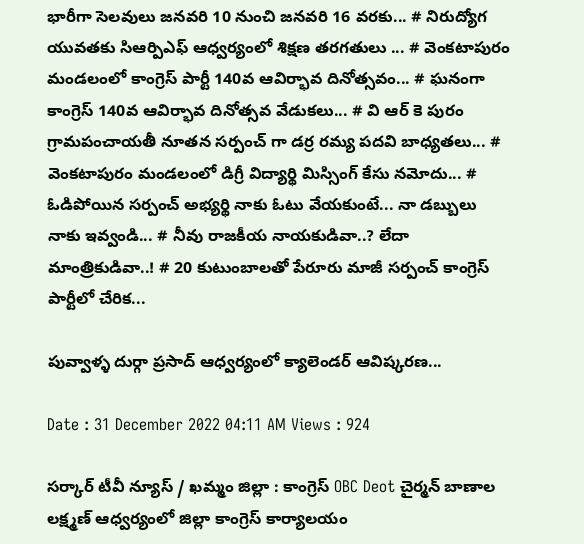భారీగా సెలవులు జనవరి 10 నుంచి జనవరి 16 వరకు... # నిరుద్యోగ యువతకు సిఆర్పిఎఫ్ ఆధ్వర్యంలో శిక్షణ తరగతులు ... # వెంకటాపురం మండలంలో కాంగ్రెస్ పార్టీ 140వ ఆవిర్భావ దినోత్సవం... # ఘనంగా కాంగ్రెస్ 140వ ఆవిర్భావ దినోత్సవ వేడుకలు... # వి ఆర్ కె పురం గ్రామపంచాయతీ నూతన సర్పంచ్ గా డర్ర రమ్య పదవి బాధ్యతలు... # వెంకటాపురం మండలంలో డిగ్రీ విద్యార్థి మిస్సింగ్ కేసు నమోదు... # ఓడిపోయిన సర్పంచ్ అభ్యర్థి నాకు ఓటు వేయకుంటే... నా డబ్బులు నాకు ఇవ్వండి... # నీవు రాజకీయ నాయకుడివా..? లేదా మాంత్రికుడివా..! # 20 కుటుంబాలతో పేరూరు మాజీ సర్పంచ్ కాంగ్రెస్ పార్టీలో చేరిక...

పువ్వాళ్ళ దుర్గా ప్రసాద్ ఆధ్వర్యంలో క్యాలెండర్ ఆవిష్కరణ...

Date : 31 December 2022 04:11 AM Views : 924

సర్కార్ టీవీ న్యూస్ / ఖమ్మం జిల్లా : కాంగ్రెస్ OBC Deot చైర్మన్ బాణాల లక్ష్మణ్ ఆధ్వర్యంలో జిల్లా కాంగ్రెస్ కార్యాలయం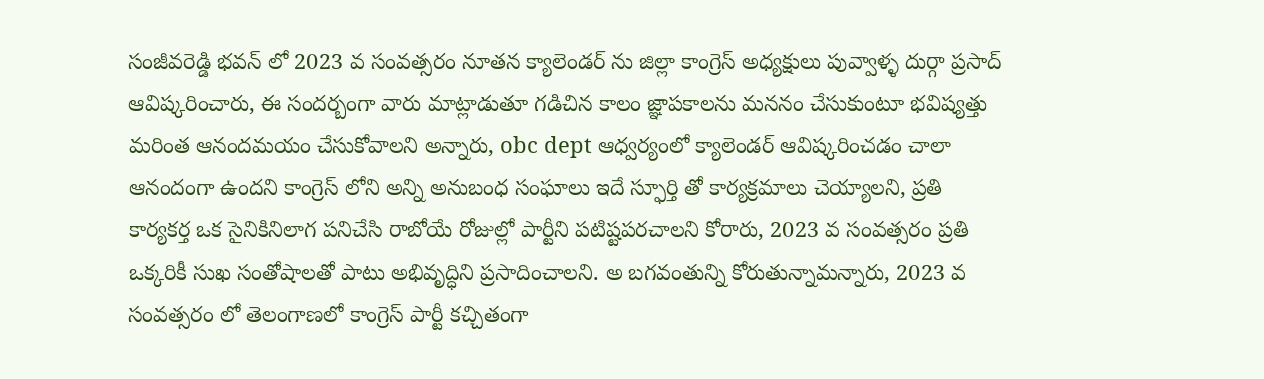సంజీవరెడ్డి భవన్ లో 2023 వ సంవత్సరం నూతన క్యాలెండర్ ను జిల్లా కాంగ్రెస్ అధ్యక్షులు పువ్వాళ్ళ దుర్గా ప్రసాద్ ఆవిష్కరించారు, ఈ సందర్బంగా వారు మాట్లాడుతూ గడిచిన కాలం జ్ఞాపకాలను మననం చేసుకుంటూ భవిష్యత్తు మరింత ఆనందమయం చేసుకోవాలని అన్నారు, obc dept ఆధ్వర్యంలో క్యాలెండర్ ఆవిష్కరించడం చాలా ఆనందంగా ఉందని కాంగ్రెస్ లోని అన్ని అనుబంధ సంఘాలు ఇదే స్ఫూర్తి తో కార్యక్రమాలు చెయ్యాలని, ప్రతి కార్యకర్త ఒక సైనికినిలాగ పనిచేసి రాబోయే రోజుల్లో పార్టీని పటిష్టపరచాలని కోరారు, 2023 వ సంవత్సరం ప్రతి ఒక్కరికీ సుఖ సంతోషాలతో పాటు అభివృద్ధిని ప్రసాదించాలని. అ బగవంతున్ని కోరుతున్నామన్నారు, 2023 వ సంవత్సరం లో తెలంగాణలో కాంగ్రెస్ పార్టీ కచ్చితంగా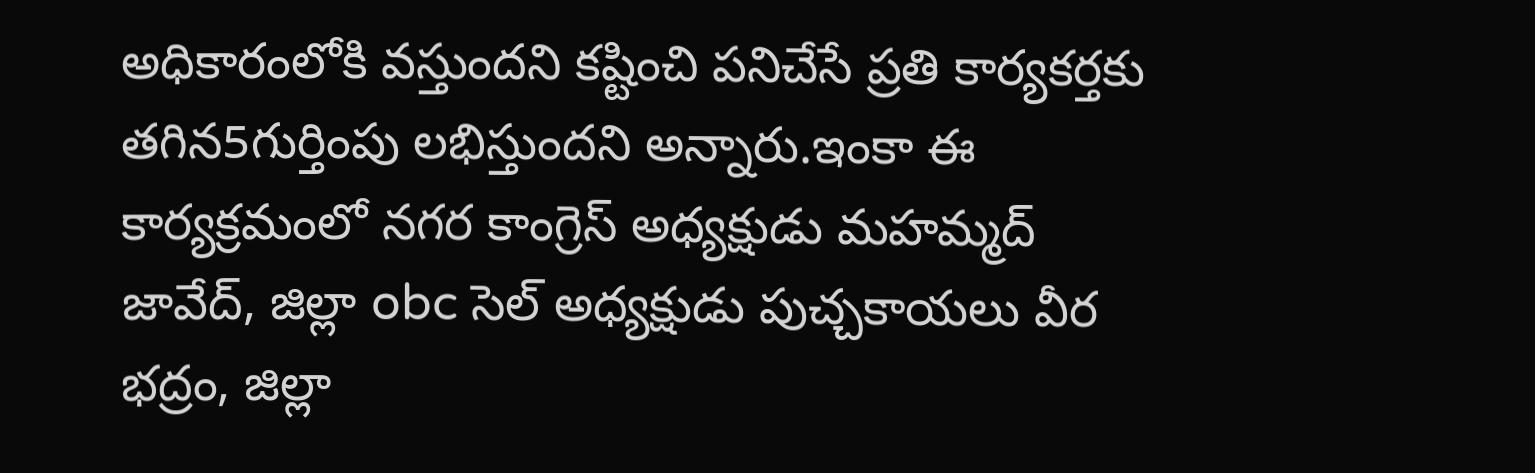అధికారంలోకి వస్తుందని కష్టించి పనిచేసే ప్రతి కార్యకర్తకు తగిన5గుర్తింపు లభిస్తుందని అన్నారు.ఇంకా ఈ కార్యక్రమంలో నగర కాంగ్రెస్ అధ్యక్షుడు మహమ్మద్ జావేద్, జిల్లా obc సెల్ అధ్యక్షుడు పుచ్చకాయలు వీర భద్రం, జిల్లా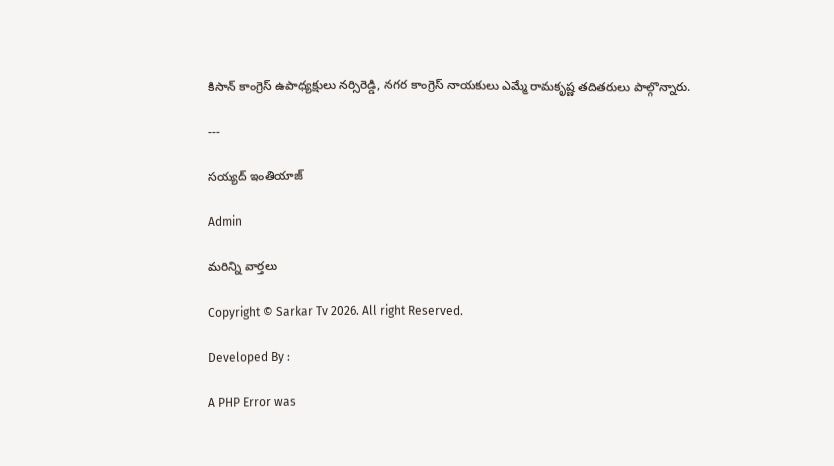కిసాన్ కాంగ్రెస్ ఉపాధ్యక్షులు నర్సిరెడ్డి, నగర కాంగ్రెస్ నాయకులు ఎమ్మే రామకృష్ణ తదితరులు పాల్గొన్నారు.

---

సయ్యద్ ఇంతియాజ్

Admin

మరిన్ని వార్తలు

Copyright © Sarkar Tv 2026. All right Reserved.

Developed By :

A PHP Error was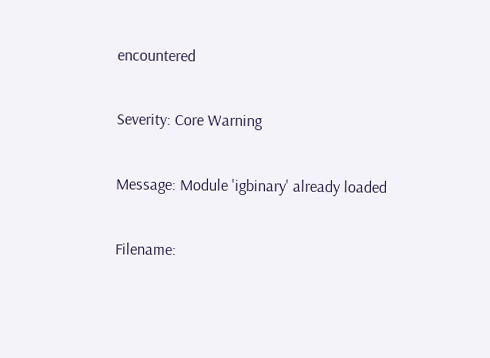encountered

Severity: Core Warning

Message: Module 'igbinary' already loaded

Filename: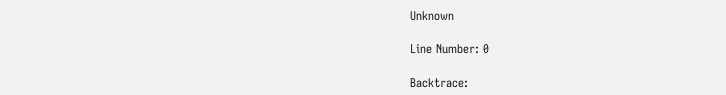Unknown

Line Number: 0

Backtrace: